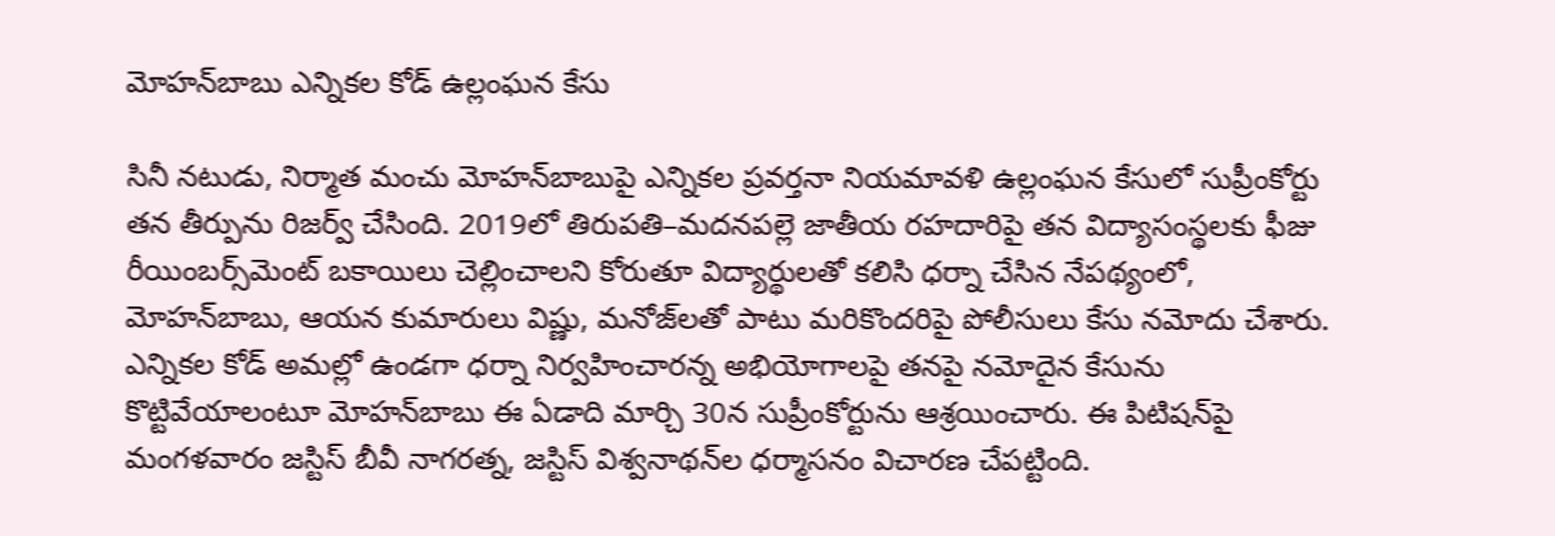మోహన్‌బాబు ఎన్నికల కోడ్ ఉల్లంఘన కేసు

సినీ నటుడు, నిర్మాత మంచు మోహన్‌బాబు‌పై ఎన్నికల ప్రవర్తనా నియమావళి ఉల్లంఘన కేసులో సుప్రీంకోర్టు తన తీర్పును రిజర్వ్‌ చేసింది. 2019లో తిరుపతి–మదనపల్లె జాతీయ రహదారిపై తన విద్యాసంస్థలకు ఫీజు రీయింబర్స్‌మెంట్ బకాయిలు చెల్లించాలని కోరుతూ విద్యార్థులతో కలిసి ధర్నా చేసిన నేపథ్యంలో, మోహన్‌బాబు, ఆయన కుమారులు విష్ణు, మనోజ్‌లతో పాటు మరికొందరిపై పోలీసులు కేసు నమోదు చేశారు. ఎన్నికల కోడ్ అమల్లో ఉండగా ధర్నా నిర్వహించారన్న అభియోగాలపై తనపై నమోదైన కేసును కొట్టివేయాలంటూ మోహన్‌బాబు ఈ ఏడాది మార్చి 30న సుప్రీంకోర్టును ఆశ్రయించారు. ఈ పిటిషన్‌పై మంగళవారం జస్టిస్ బీవీ నాగరత్న, జస్టిస్ విశ్వనాథన్‌ల ధర్మాసనం విచారణ చేపట్టింది.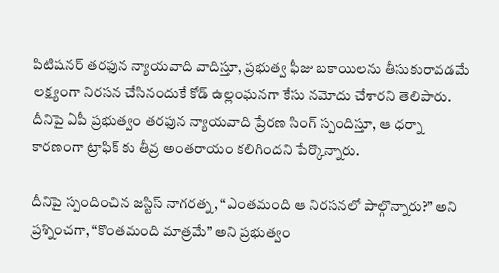పిటిషనర్ తరఫున న్యాయవాది వాదిస్తూ, ప్రభుత్వ ఫీజు బకాయిలను తీసుకురావడమే లక్ష్యంగా నిరసన చేసినందుకే కోడ్ ఉల్లంఘనగా కేసు నమోదు చేశారని తెలిపారు. దీనిపై ఏపీ ప్రభుత్వం తరఫున న్యాయవాది ప్రేరణ సింగ్ స్పందిస్తూ, ఆ ధర్నా కారణంగా ట్రాఫిక్‌ కు తీవ్ర అంతరాయం కలిగిందని పేర్కొన్నారు.

దీనిపై స్పందించిన జస్టిస్ నాగరత్న, “ఎంతమంది ఆ నిరసనలో పాల్గొన్నారు?” అని ప్రశ్నించగా, “కొంతమంది మాత్రమే” అని ప్రభుత్వం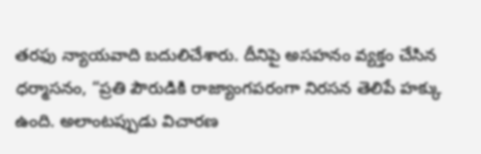తరఫు న్యాయవాది బదులిచేశారు. దీనిపై అసహనం వ్యక్తం చేసిన ధర్మాసనం, “ప్రతి పౌరుడికి రాజ్యాంగపరంగా నిరసన తెలిపే హక్కు ఉంది. అలాంటప్పుడు విచారణ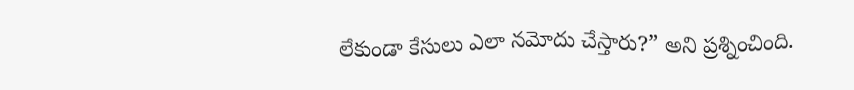లేకుండా కేసులు ఎలా నమోదు చేస్తారు?” అని ప్రశ్నించింది.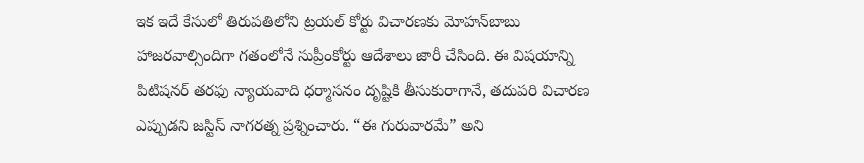ఇక ఇదే కేసులో తిరుపతిలోని ట్రయల్ కోర్టు విచారణకు మోహన్‌బాబు హాజరవాల్సిందిగా గతంలోనే సుప్రీంకోర్టు ఆదేశాలు జారీ చేసింది. ఈ విషయాన్ని పిటిషనర్ తరఫు న్యాయవాది ధర్మాసనం దృష్టికి తీసుకురాగానే, తదుపరి విచారణ ఎప్పుడని జస్టిస్ నాగరత్న ప్రశ్నించారు. “ఈ గురువారమే” అని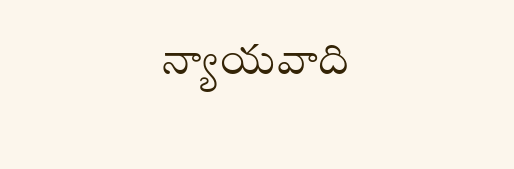న్యాయవాది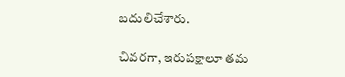బదులిచేశారు.

చివరగా, ఇరుపక్షాలూ తమ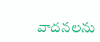వాదనలను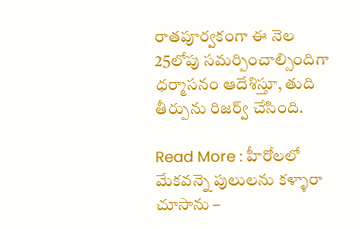రాతపూర్వకంగా ఈ నెల 25లోపు సమర్పించాల్సిందిగా ధర్మాసనం ఆదేశిస్తూ, తుది తీర్పును రిజర్వ్‌ చేసింది.

Read More : హీరోలలో మేకవన్నె పులులను కళ్ళారా చూసాను –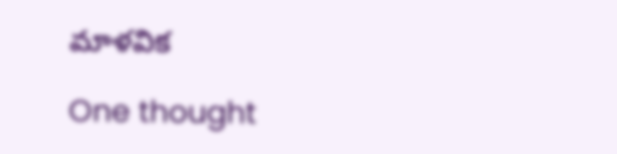మాళవిక

One thought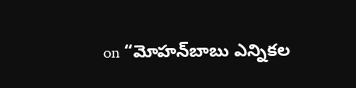on “మోహన్‌బాబు ఎన్నికల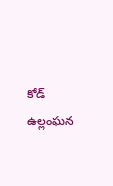కోడ్ ఉల్లంఘన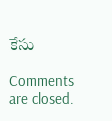కేసు

Comments are closed.